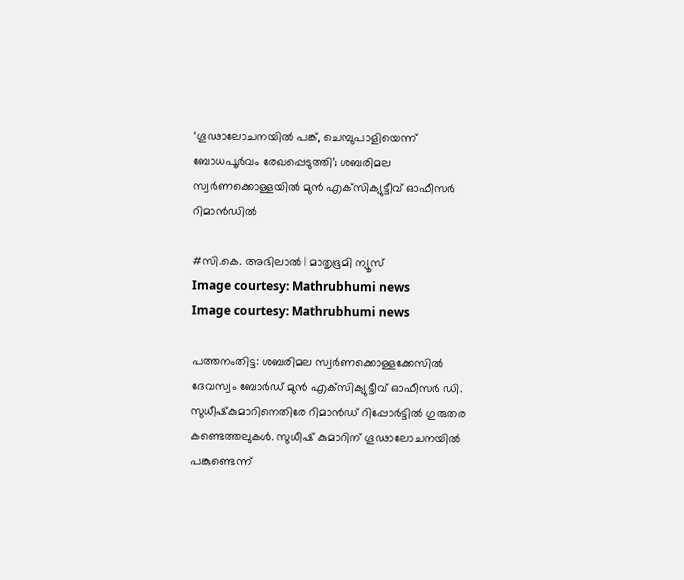‘ഗൂഢാലോചനയില്‍ പങ്ക്, ചെമ്പുപാളിയെന്ന് ബോധപൂര്‍വം രേഖപ്പെടുത്തി’; ശബരിമല സ്വര്‍ണക്കൊള്ളയില്‍ മുന്‍ എക്‌സിക്യുട്ടീവ് ഓഫീസര്‍ റിമാന്‍ഡില്‍

#സി.കെ. അഭിലാല്‍ | മാതൃഭൂമി ന്യൂസ്
Image courtesy: Mathrubhumi news
Image courtesy: Mathrubhumi news

പത്തനംതിട്ട: ശബരിമല സ്വര്‍ണക്കൊള്ളക്കേസില്‍ ദേവസ്വം ബോര്‍ഡ് മുന്‍ എക്‌സിക്യുട്ടീവ് ഓഫീസര്‍ ഡി. സുധീഷ്‌കുമാറിനെതിരേ റിമാന്‍ഡ് റിപ്പോര്‍ട്ടില്‍ ഗുരുതര കണ്ടെത്തലുകള്‍. സുധീഷ് കുമാറിന് ഗൂഢാലോചനയില്‍ പങ്കുണ്ടെന്ന്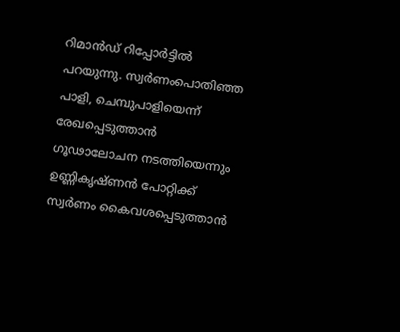റിമാന്‍ഡ് റിപ്പോര്‍ട്ടില്‍ പറയുന്നു. സ്വര്‍ണംപൊതിഞ്ഞ പാളി, ചെമ്പുപാളിയെന്ന് രേഖപ്പെടുത്താന്‍ ഗൂഢാലോചന നടത്തിയെന്നും ഉണ്ണികൃഷ്ണന്‍ പോറ്റിക്ക് സ്വര്‍ണം കൈവശപ്പെടുത്താന്‍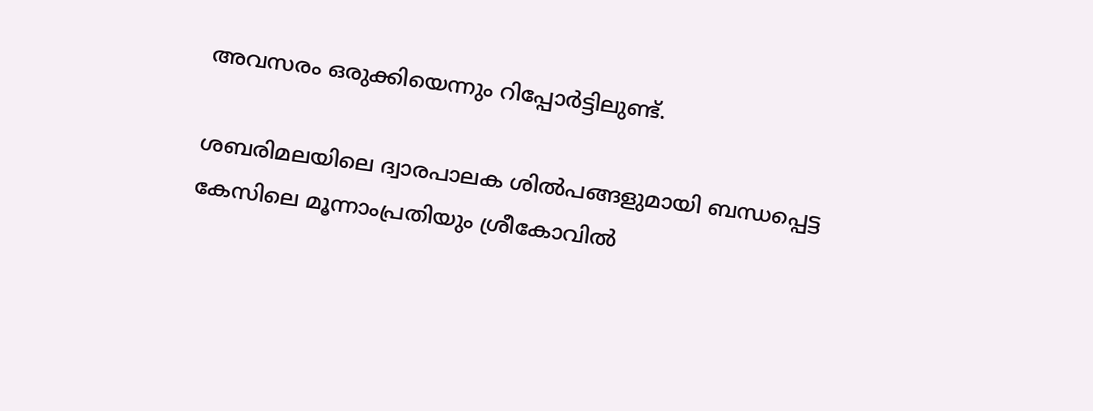അവസരം ഒരുക്കിയെന്നും റിപ്പോര്‍ട്ടിലുണ്ട്.

ശബരിമലയിലെ ദ്വാരപാലക ശില്‍പങ്ങളുമായി ബന്ധപ്പെട്ട കേസിലെ മൂന്നാംപ്രതിയും ശ്രീകോവില്‍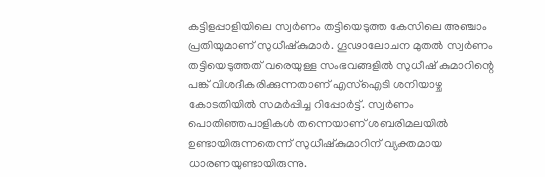കട്ടിളപ്പാളിയിലെ സ്വര്‍ണം തട്ടിയെടുത്ത കേസിലെ അഞ്ചാം പ്രതിയുമാണ് സുധീഷ്‌കുമാര്‍. ഗൂഢാലോചന മുതല്‍ സ്വര്‍ണം തട്ടിയെടുത്തത് വരെയുള്ള സംഭവങ്ങളില്‍ സുധീഷ് കുമാറിന്റെ പങ്ക് വിശദീകരിക്കുന്നതാണ് എസ്‌ഐടി ശനിയാഴ്ച കോടതിയില്‍ സമര്‍പ്പിച്ച റിപ്പോര്‍ട്ട്. സ്വര്‍ണം പൊതിഞ്ഞപാളികള്‍ തന്നെയാണ് ശബരിമലയില്‍ ഉണ്ടായിരുന്നതെന്ന് സുധീഷ്‌കുമാറിന് വ്യക്തമായ ധാരണയുണ്ടായിരുന്നു.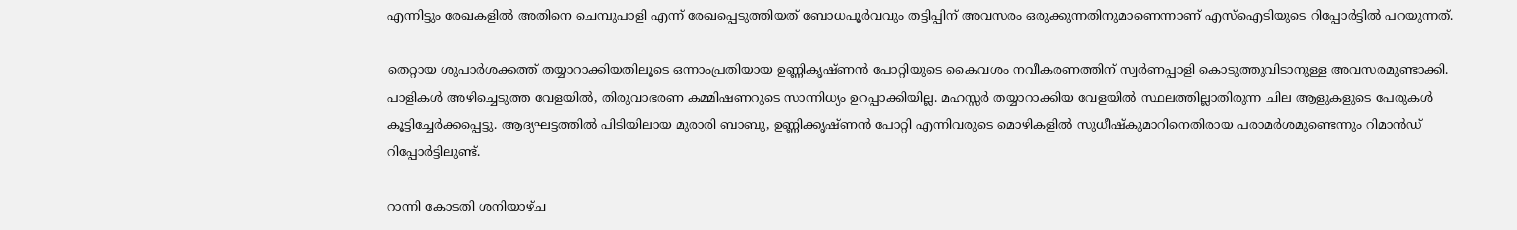എന്നിട്ടും രേഖകളില്‍ അതിനെ ചെമ്പുപാളി എന്ന് രേഖപ്പെടുത്തിയത് ബോധപൂര്‍വവും തട്ടിപ്പിന് അവസരം ഒരുക്കുന്നതിനുമാണെന്നാണ് എസ്‌ഐടിയുടെ റിപ്പോര്‍ട്ടില്‍ പറയുന്നത്.

തെറ്റായ ശുപാര്‍ശക്കത്ത് തയ്യാറാക്കിയതിലൂടെ ഒന്നാംപ്രതിയായ ഉണ്ണികൃഷ്ണന്‍ പോറ്റിയുടെ കൈവശം നവീകരണത്തിന് സ്വര്‍ണപ്പാളി കൊടുത്തുവിടാനുള്ള അവസരമുണ്ടാക്കി. പാളികള്‍ അഴിച്ചെടുത്ത വേളയില്‍, തിരുവാഭരണ കമ്മിഷണറുടെ സാന്നിധ്യം ഉറപ്പാക്കിയില്ല. മഹസ്സര്‍ തയ്യാറാക്കിയ വേളയില്‍ സ്ഥലത്തില്ലാതിരുന്ന ചില ആളുകളുടെ പേരുകള്‍ കൂട്ടിച്ചേര്‍ക്കപ്പെട്ടു. ആദ്യഘട്ടത്തില്‍ പിടിയിലായ മുരാരി ബാബു, ഉണ്ണിക്കൃഷ്ണന്‍ പോറ്റി എന്നിവരുടെ മൊഴികളില്‍ സുധീഷ്‌കുമാറിനെതിരായ പരാമര്‍ശമുണ്ടെന്നും റിമാന്‍ഡ് റിപ്പോര്‍ട്ടിലുണ്ട്.

റാന്നി കോടതി ശനിയാഴ്ച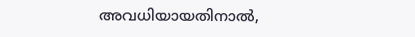അവധിയായതിനാല്‍,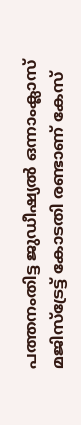പത്തനംതിട്ട ജുഡീഷ്യല്‍ ഒന്നാംക്ലാസ് മജിസ്‌ട്രേട്ട് കോടതി രണ്ടാണ് കേസ്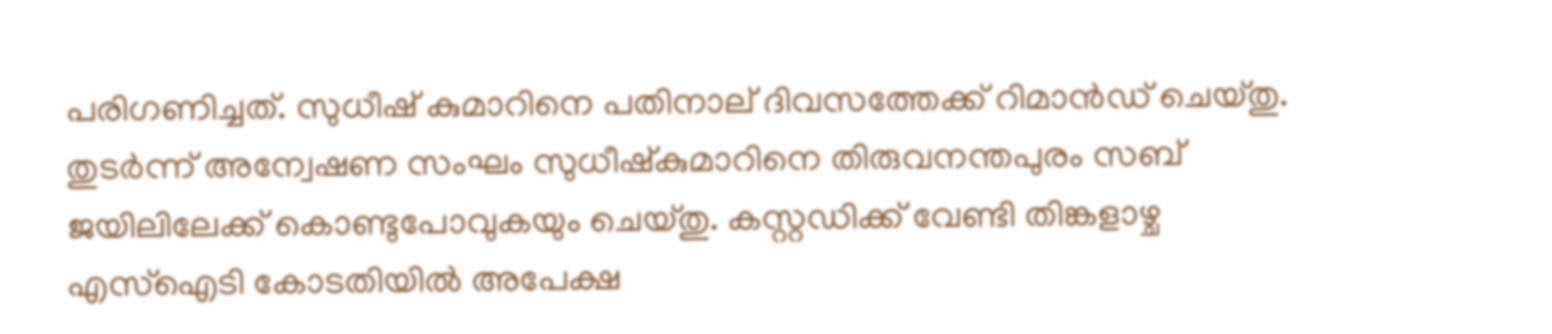പരിഗണിച്ചത്. സുധീഷ് കുമാറിനെ പതിനാല് ദിവസത്തേക്ക് റിമാന്‍ഡ് ചെയ്തു. തുടര്‍ന്ന് അന്വേഷണ സംഘം സുധീഷ്‌കുമാറിനെ തിരുവനന്തപുരം സബ് ജയിലിലേക്ക് കൊണ്ടുപോവുകയും ചെയ്തു. കസ്റ്റഡിക്ക് വേണ്ടി തിങ്കളാഴ്ച എസ്‌ഐടി കോടതിയില്‍ അപേക്ഷ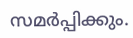സമര്‍പ്പിക്കും.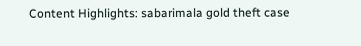Content Highlights: sabarimala gold theft case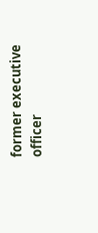former executive officer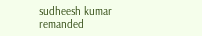sudheesh kumar remanded